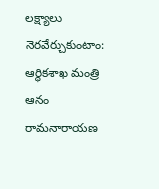లక్ష్యాలు నెరవేర్చుకుంటాం: ఆర్థికశాఖ మంత్రి ఆనం రామనారాయణ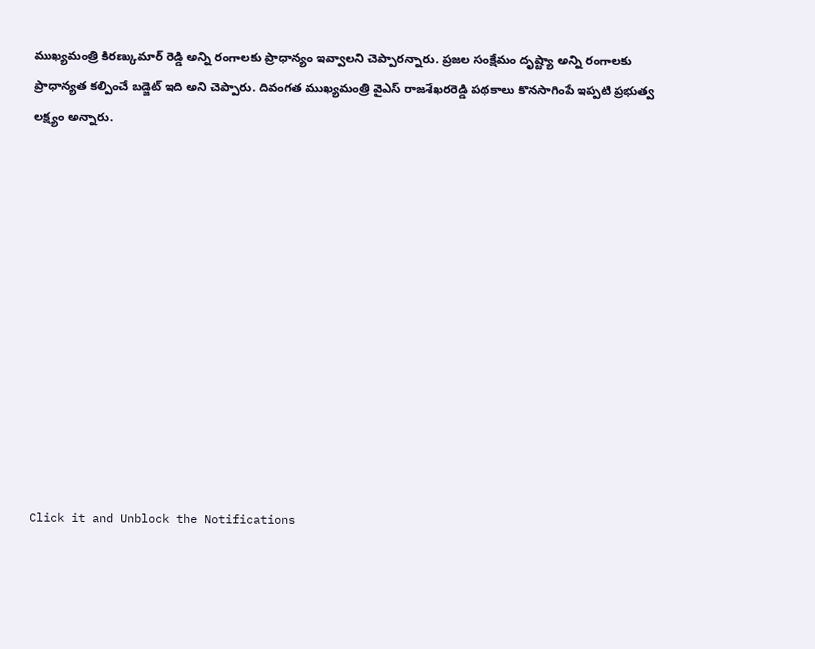ముఖ్యమంత్రి కిరణ్కుమార్ రెడ్డి అన్ని రంగాలకు ప్రాధాన్యం ఇవ్వాలని చెప్పారన్నారు. ప్రజల సంక్షేమం దృష్ట్యా అన్ని రంగాలకు ప్రాధాన్యత కల్పించే బడ్జెట్ ఇది అని చెప్పారు. దివంగత ముఖ్యమంత్రి వైఎస్ రాజశేఖరరెడ్డి పథకాలు కొనసాగింపే ఇప్పటి ప్రభుత్వ లక్ష్యం అన్నారు.












Click it and Unblock the Notifications